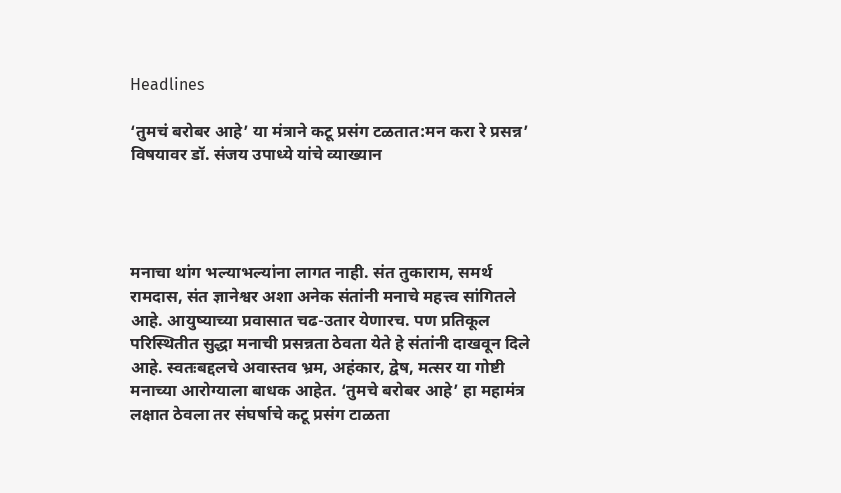Headlines

‘तुमचं बरोबर आहे’ या मंत्राने कटू प्रसंग टळतात:मन करा रे प्रसन्न’ विषयावर डॉ. संजय उपाध्ये यांचे व्याख्यान




मनाचा थांग भल्याभल्यांना लागत नाही. संत तुकाराम, समर्थ रामदास, संत ज्ञानेश्वर अशा अनेक संतांनी मनाचे महत्त्व सांगितले आहे. आयुष्याच्या प्रवासात चढ-उतार येणारच. पण प्रतिकूल परिस्थितीत सुद्धा मनाची प्रसन्नता ठेवता येते हे संतांनी दाखवून दिले आहे. स्वतःबद्दलचे अवास्तव भ्रम, अहंकार, द्वेष, मत्सर या गोष्टी मनाच्या आरोग्याला बाधक आहेत. ‘तुमचे बरोबर आहे’ हा महामंत्र लक्षात ठेवला तर संघर्षाचे कटू प्रसंग टाळता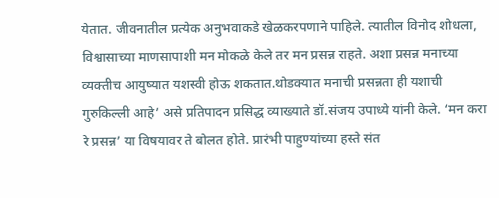येतात. जीवनातील प्रत्येक अनुभवाकडे खेळकरपणाने पाहिले. त्यातील विनोद शोधला, विश्वासाच्या माणसापाशी मन मोकळे केले तर मन प्रसन्न राहते. अशा प्रसन्न मनाच्या व्यक्तीच आयुष्यात यशस्वी होऊ शकतात.थोडक्यात मनाची प्रसन्नता ही यशाची गुरुकिल्ली आहे’ असे प्रतिपादन प्रसिद्ध व्याख्याते डॉ.संजय उपाध्ये यांनी केले. ‘मन करा रे प्रसन्न’ या विषयावर ते बोलत होते. प्रारंभी पाहुण्यांच्या हस्ते संत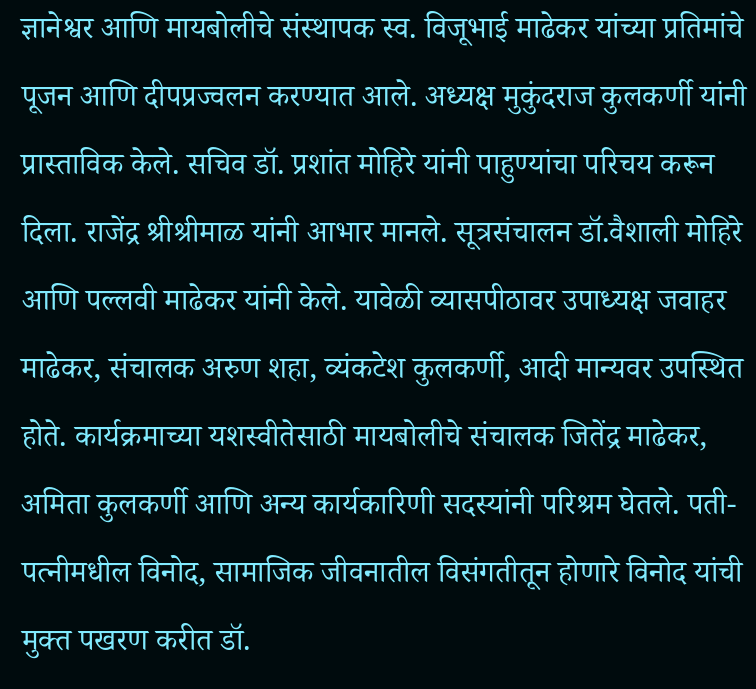ज्ञानेश्वर आणि मायबोलीचे संस्थापक स्व. विजूभाई माढेकर यांच्या प्रतिमांचे पूजन आणि दीपप्रज्वलन करण्यात आले. अध्यक्ष मुकुंदराज कुलकर्णी यांनी प्रास्ताविक केले. सचिव डॉ. प्रशांत मोहिरे यांनी पाहुण्यांचा परिचय करून दिला. राजेंद्र श्रीश्रीमाळ यांनी आभार मानले. सूत्रसंचालन डॉ.वैशाली मोहिरे आणि पल्लवी माढेकर यांनी केले. यावेळी व्यासपीठावर उपाध्यक्ष जवाहर माढेकर, संचालक अरुण शहा, व्यंकटेश कुलकर्णी, आदी मान्यवर उपस्थित होते. कार्यक्रमाच्या यशस्वीतेसाठी मायबोलीचे संचालक जितेंद्र माढेकर, अमिता कुलकर्णी आणि अन्य कार्यकारिणी सदस्यांनी परिश्रम घेतले. पती-पत्नीमधील विनोद, सामाजिक जीवनातील विसंगतीतून होणारे विनोद यांची मुक्त पखरण करीत डॉ.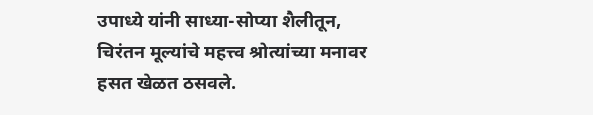उपाध्ये यांनी साध्या-सोप्या शैलीतून, चिरंतन मूल्यांचे महत्त्व श्रोत्यांच्या मनावर हसत खेळत ठसवले.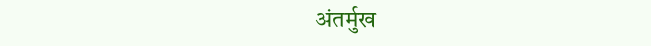अंतर्मुख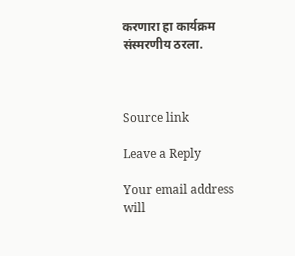करणारा हा कार्यक्रम संस्मरणीय ठरला.



Source link

Leave a Reply

Your email address will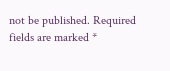not be published. Required fields are marked *